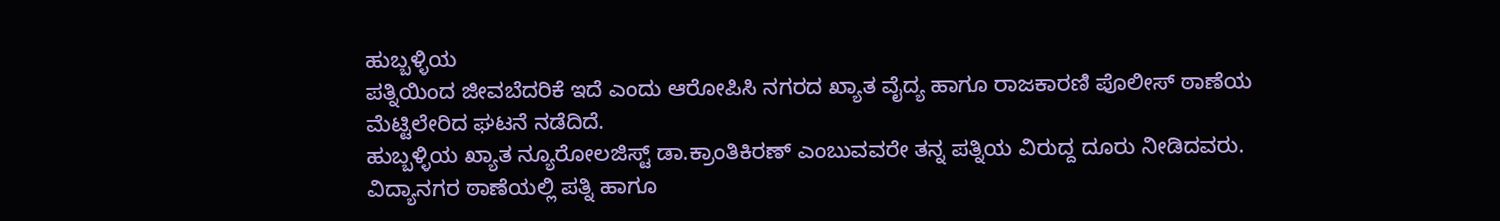ಹುಬ್ಬಳ್ಳಿಯ
ಪತ್ನಿಯಿಂದ ಜೀವಬೆದರಿಕೆ ಇದೆ ಎಂದು ಆರೋಪಿಸಿ ನಗರದ ಖ್ಯಾತ ವೈದ್ಯ ಹಾಗೂ ರಾಜಕಾರಣಿ ಪೊಲೀಸ್ ಠಾಣೆಯ ಮೆಟ್ಟಿಲೇರಿದ ಘಟನೆ ನಡೆದಿದೆ.
ಹುಬ್ಬಳ್ಳಿಯ ಖ್ಯಾತ ನ್ಯೂರೋಲಜಿಸ್ಟ್ ಡಾ.ಕ್ರಾಂತಿಕಿರಣ್ ಎಂಬುವವರೇ ತನ್ನ ಪತ್ನಿಯ ವಿರುದ್ದ ದೂರು ನೀಡಿದವರು.
ವಿದ್ಯಾನಗರ ಠಾಣೆಯಲ್ಲಿ ಪತ್ನಿ ಹಾಗೂ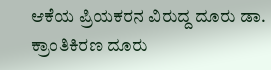ಆಕೆಯ ಪ್ರಿಯಕರನ ವಿರುದ್ದ ದೂರು ಡಾ. ಕ್ರಾಂತಿಕಿರಣ ದೂರು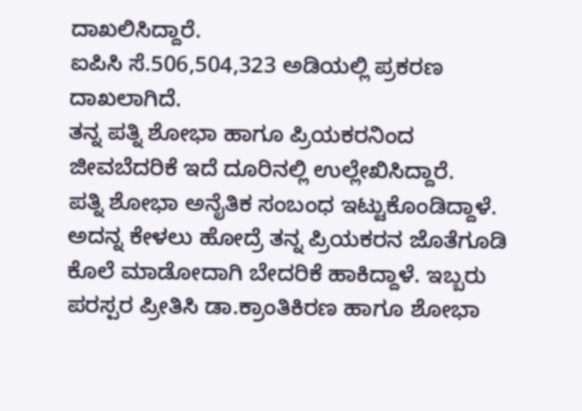ದಾಖಲಿಸಿದ್ದಾರೆ.
ಐಪಿಸಿ ಸೆ.506,504,323 ಅಡಿಯಲ್ಲಿ ಪ್ರಕರಣ ದಾಖಲಾಗಿದೆ.
ತನ್ನ ಪತ್ನಿ ಶೋಭಾ ಹಾಗೂ ಪ್ರಿಯಕರನಿಂದ ಜೀವಬೆದರಿಕೆ ಇದೆ ದೂರಿನಲ್ಲಿ ಉಲ್ಲೇಖಿಸಿದ್ದಾರೆ.
ಪತ್ನಿ ಶೋಭಾ ಅನೈತಿಕ ಸಂಬಂಧ ಇಟ್ಟುಕೊಂಡಿದ್ದಾಳೆ.
ಅದನ್ನ ಕೇಳಲು ಹೋದ್ರೆ ತನ್ನ ಪ್ರಿಯಕರನ ಜೊತೆಗೂಡಿ ಕೊಲೆ ಮಾಡೋದಾಗಿ ಬೇದರಿಕೆ ಹಾಕಿದ್ದಾಳೆ. ಇಬ್ಬರು ಪರಸ್ಪರ ಪ್ರೀತಿಸಿ ಡಾ.ಕ್ರಾಂತಿಕಿರಣ ಹಾಗೂ ಶೋಭಾ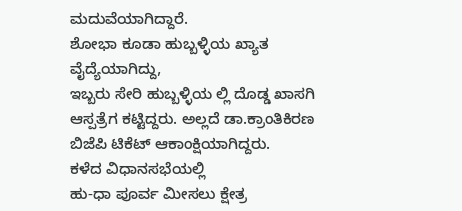ಮದುವೆಯಾಗಿದ್ದಾರೆ.
ಶೋಭಾ ಕೂಡಾ ಹುಬ್ಬಳ್ಳಿಯ ಖ್ಯಾತ ವೈದ್ಯೆಯಾಗಿದ್ದು,
ಇಬ್ಬರು ಸೇರಿ ಹುಬ್ಬಳ್ಳಿಯ ಲ್ಲಿ ದೊಡ್ಡ ಖಾಸಗಿ ಆಸ್ಪತ್ರೆಗ ಕಟ್ಟಿದ್ದರು. ಅಲ್ಲದೆ ಡಾ.ಕ್ರಾಂತಿಕಿರಣ ಬಿಜೆಪಿ ಟಿಕೆಟ್ ಆಕಾಂಕ್ಷಿಯಾಗಿದ್ದರು.
ಕಳೆದ ವಿಧಾನಸಭೆಯಲ್ಲಿ
ಹು-ಧಾ ಪೂರ್ವ ಮೀಸಲು ಕ್ಷೇತ್ರ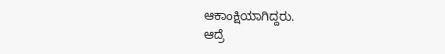ಆಕಾಂಕ್ಷಿಯಾಗಿದ್ದರು.
ಆದ್ರೆ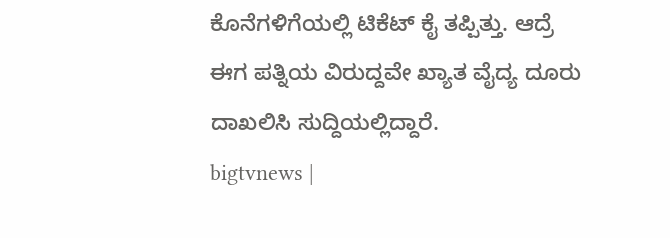ಕೊನೆಗಳಿಗೆಯಲ್ಲಿ ಟಿಕೆಟ್ ಕೈ ತಪ್ಪಿತ್ತು. ಆದ್ರೆ ಈಗ ಪತ್ನಿಯ ವಿರುದ್ದವೇ ಖ್ಯಾತ ವೈದ್ಯ ದೂರು ದಾಖಲಿಸಿ ಸುದ್ದಿಯಲ್ಲಿದ್ದಾರೆ.
bigtvnews |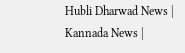Hubli Dharwad News | Kannada News |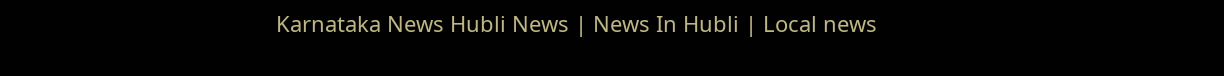Karnataka News Hubli News | News In Hubli | Local news